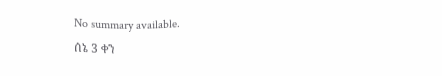No summary available.
ሰኔ 3 ቀን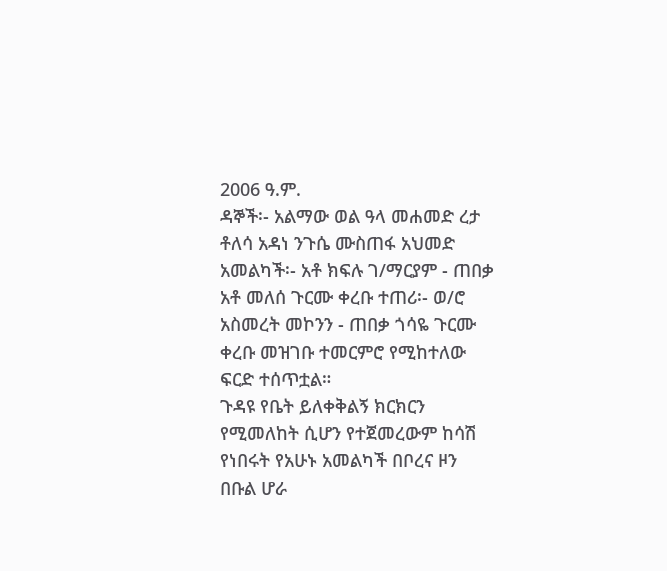2006 ዓ.ም.
ዳኞች፡- አልማው ወል ዓላ መሐመድ ረታ ቶለሳ አዳነ ንጉሴ ሙስጠፋ አህመድ አመልካች፡- አቶ ክፍሉ ገ/ማርያም - ጠበቃ አቶ መለሰ ጉርሙ ቀረቡ ተጠሪ፡- ወ/ሮ አስመረት መኮንን - ጠበቃ ጎሳዬ ጉርሙ ቀረቡ መዝገቡ ተመርምሮ የሚከተለው ፍርድ ተሰጥቷል።
ጉዳዩ የቤት ይለቀቅልኝ ክርክርን የሚመለከት ሲሆን የተጀመረውም ከሳሽ የነበሩት የአሁኑ አመልካች በቦረና ዞን በቡል ሆራ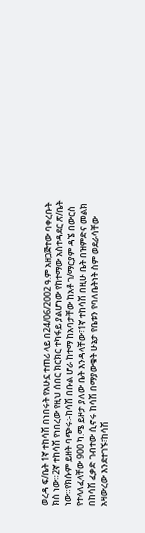ወረዳ ፍ/ቤት 1ኛ ተከሳሽ በነበሩት የአሁኗ ተጠሪ ላይ በ24/06/2002 ዓ.ም አዘጋጅተው ባቀረቡት ክስ ነው።2ኛ ተከሳሽ የነበረው የዚህ ሰበር ክርክር ተካፋይ ያልሆነው የከተማው አስተዳደር ጽ/ቤት ነው።የክሱም ይዘት ባጭሩ፡-ከሳሽ በቡል ሆራ ከተማ ከአባታቸው ከአቶ ገ/ማርያም ዳኜ በውርስ የተላለፈላቸው 900 ካ.ሜ ይዞታ ያለው ቤት እንዳላቸው፣1ኛ ተከሳሽ በዚሁ ቤት በዝምድና መልክ በከሳሽ ፈቃድ ገብተው ሲኖሩ ከሳሽ በማያውቁት ሁኔታ የቤቱን የባለቤትነት ስም ወደራሳቸው አዛውረው እንደተገኙ፣ከሳሽ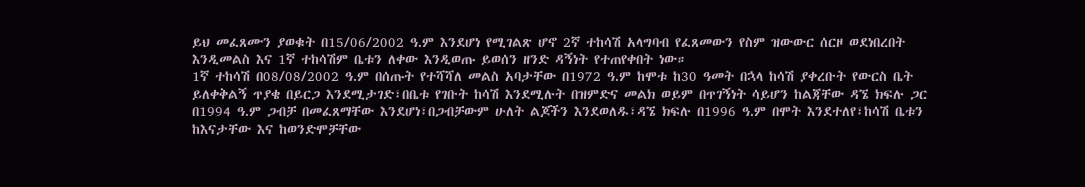ይህ መፈጸሙን ያወቁት በ15/06/2002 ዓ.ም እንደሆነ የሚገልጽ ሆኖ 2ኛ ተከሳሽ አላግባብ የፈጸመውን የስም ዝውውር ሰርዞ ወደነበረበት እንዲመልስ እና 1ኛ ተከሳሽም ቤቱን ለቀው እንዲወጡ ይወሰን ዘንድ ዳኝነት የተጠየቀበት ነው።
1ኛ ተከሳሽ በ08/08/2002 ዓ.ም በሰጡት የተሻሻለ መልስ አባታቸው በ1972 ዓ.ም ከሞቱ ከ30 ዓመት በኋላ ከሳሽ ያቀረቡት የውርስ ቤት ይለቀቅልኝ ጥያቄ በይርጋ እንደሚታገድ፣በቤቱ የገቡት ከሳሽ እንደሚሉት በዝምድና መልክ ወይም በጥገኝነት ሳይሆን ከልጃቸው ዳኜ ክፍሉ ጋር በ1994 ዓ.ም ጋብቻ በመፈጸማቸው እንደሆነ፣በጋብቻውም ሁለት ልጆችን እንደወለዱ፣ዳኜ ክፍሉ በ1996 ዓ.ም በሞት እንደተለየ፣ከሳሽ ቤቱን ከእናታቸው እና ከወንድሞቻቸው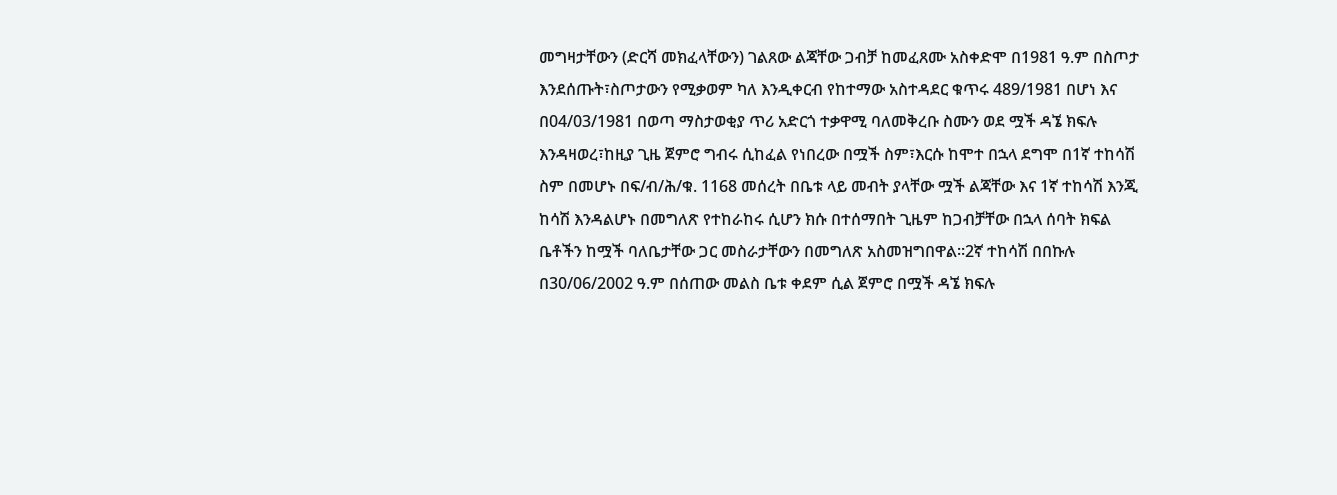መግዛታቸውን (ድርሻ መክፈላቸውን) ገልጸው ልጃቸው ጋብቻ ከመፈጸሙ አስቀድሞ በ1981 ዓ.ም በስጦታ እንደሰጡት፣ስጦታውን የሚቃወም ካለ እንዲቀርብ የከተማው አስተዳደር ቁጥሩ 489/1981 በሆነ እና በ04/03/1981 በወጣ ማስታወቂያ ጥሪ አድርጎ ተቃዋሚ ባለመቅረቡ ስሙን ወደ ሟች ዳኜ ክፍሉ እንዳዛወረ፣ከዚያ ጊዜ ጀምሮ ግብሩ ሲከፈል የነበረው በሟች ስም፣እርሱ ከሞተ በኋላ ደግሞ በ1ኛ ተከሳሽ ስም በመሆኑ በፍ/ብ/ሕ/ቁ. 1168 መሰረት በቤቱ ላይ መብት ያላቸው ሟች ልጃቸው እና 1ኛ ተከሳሽ እንጂ ከሳሽ እንዳልሆኑ በመግለጽ የተከራከሩ ሲሆን ክሱ በተሰማበት ጊዜም ከጋብቻቸው በኋላ ሰባት ክፍል ቤቶችን ከሟች ባለቤታቸው ጋር መስራታቸውን በመግለጽ አስመዝግበዋል።2ኛ ተከሳሽ በበኩሉ በ30/06/2002 ዓ.ም በሰጠው መልስ ቤቱ ቀደም ሲል ጀምሮ በሟች ዳኜ ክፍሉ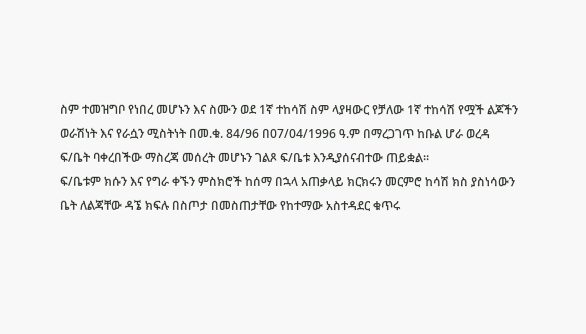ስም ተመዝግቦ የነበረ መሆኑን እና ስሙን ወደ 1ኛ ተከሳሽ ስም ላያዛውር የቻለው 1ኛ ተከሳሽ የሟች ልጆችን ወራሽነት እና የራሷን ሚስትነት በመ.ቁ. 84/96 በ07/04/1996 ዓ.ም በማረጋገጥ ከቡል ሆራ ወረዳ ፍ/ቤት ባቀረበችው ማስረጃ መሰረት መሆኑን ገልጾ ፍ/ቤቱ እንዲያሰናብተው ጠይቋል።
ፍ/ቤቱም ክሱን እና የግራ ቀኙን ምስክሮች ከሰማ በኋላ አጠቃላይ ክርክሩን መርምሮ ከሳሽ ክስ ያስነሳውን ቤት ለልጃቸው ዳኜ ክፍሉ በስጦታ በመስጠታቸው የከተማው አስተዳደር ቁጥሩ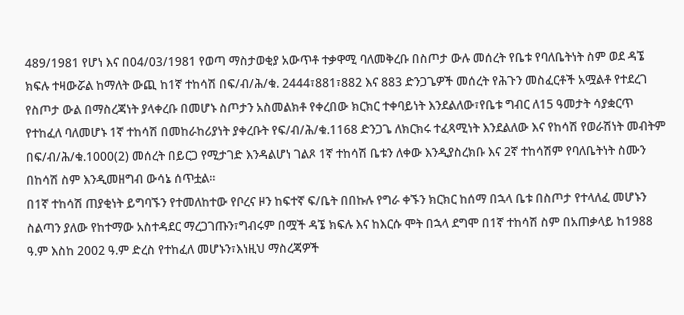489/1981 የሆነ እና በ04/03/1981 የወጣ ማስታወቂያ አውጥቶ ተቃዋሚ ባለመቅረቡ በስጦታ ውሉ መሰረት የቤቱ የባለቤትነት ስም ወደ ዳኜ ክፍሉ ተዛውሯል ከማለት ውጪ ከ1ኛ ተከሳሽ በፍ/ብ/ሕ/ቁ. 2444፣881፣882 እና 883 ድንጋጌዎች መሰረት የሕጉን መስፈርቶች አሟልቶ የተደረገ የስጦታ ውል በማስረጃነት ያላቀረቡ በመሆኑ ስጦታን አስመልክቶ የቀረበው ክርክር ተቀባይነት እንደልለው፣የቤቱ ግብር ለ15 ዓመታት ሳያቋርጥ የተከፈለ ባለመሆኑ 1ኛ ተከሳሽ በመከራከሪያነት ያቀረቡት የፍ/ብ/ሕ/ቁ.1168 ድንጋጌ ለክርክሩ ተፈጻሚነት እንደልለው እና የከሳሽ የወራሽነት መብትም በፍ/ብ/ሕ/ቁ.1000(2) መሰረት በይርጋ የሚታገድ እንዳልሆነ ገልጾ 1ኛ ተከሳሽ ቤቱን ለቀው እንዲያስረክቡ እና 2ኛ ተከሳሽም የባለቤትነት ስሙን በከሳሽ ስም እንዲመዘግብ ውሳኔ ሰጥቷል።
በ1ኛ ተከሳሽ ጠያቂነት ይግባኙን የተመለከተው የቦረና ዞን ከፍተኛ ፍ/ቤት በበኩሉ የግራ ቀኙን ክርክር ከሰማ በኋላ ቤቱ በስጦታ የተላለፈ መሆኑን ስልጣን ያለው የከተማው አስተዳደር ማረጋገጡን፣ግብሩም በሟች ዳኜ ክፍሉ እና ከእርሱ ሞት በኋላ ደግሞ በ1ኛ ተከሳሽ ስም በአጠቃላይ ከ1988 ዓ.ም እስከ 2002 ዓ.ም ድረስ የተከፈለ መሆኑን፣እነዚህ ማስረጃዎች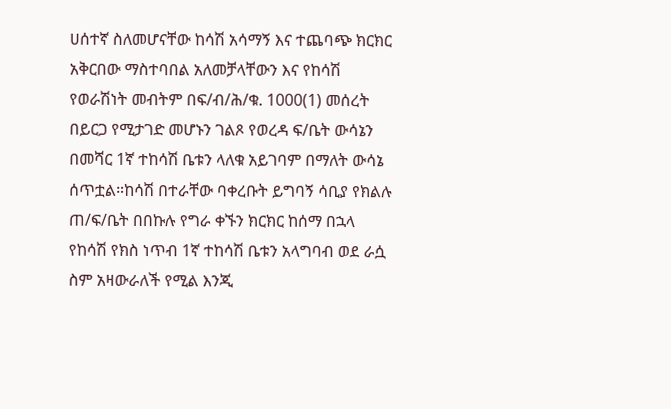ሀሰተኛ ስለመሆናቸው ከሳሽ አሳማኝ እና ተጨባጭ ክርክር አቅርበው ማስተባበል አለመቻላቸውን እና የከሳሽ የወራሽነት መብትም በፍ/ብ/ሕ/ቁ. 1000(1) መሰረት በይርጋ የሚታገድ መሆኑን ገልጾ የወረዳ ፍ/ቤት ውሳኔን በመሻር 1ኛ ተከሳሽ ቤቱን ላለቁ አይገባም በማለት ውሳኔ ሰጥቷል።ከሳሽ በተራቸው ባቀረቡት ይግባኝ ሳቢያ የክልሉ ጠ/ፍ/ቤት በበኩሉ የግራ ቀኙን ክርክር ከሰማ በኋላ የከሳሽ የክስ ነጥብ 1ኛ ተከሳሽ ቤቱን አላግባብ ወደ ራሷ ስም አዛውራለች የሚል እንጂ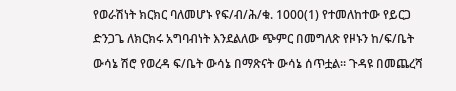የወራሽነት ክርክር ባለመሆኑ የፍ/ብ/ሕ/ቁ. 1000(1) የተመለከተው የይርጋ ድንጋጌ ለክርክሩ አግባብነት እንደልለው ጭምር በመግለጽ የዞኑን ከ/ፍ/ቤት ውሳኔ ሽሮ የወረዳ ፍ/ቤት ውሳኔ በማጽናት ውሳኔ ሰጥቷል። ጉዳዩ በመጨረሻ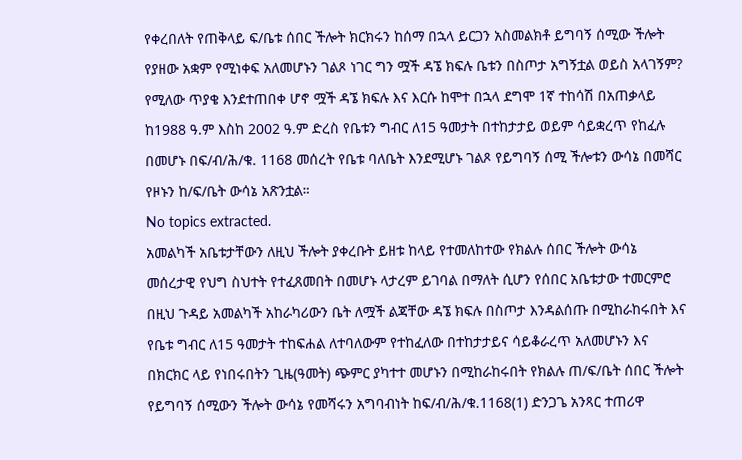የቀረበለት የጠቅላይ ፍ/ቤቱ ሰበር ችሎት ክርክሩን ከሰማ በኋላ ይርጋን አስመልክቶ ይግባኝ ሰሚው ችሎት የያዘው አቋም የሚነቀፍ አለመሆኑን ገልጾ ነገር ግን ሟች ዳኜ ክፍሉ ቤቱን በስጦታ አግኝቷል ወይስ አላገኝም? የሚለው ጥያቄ እንደተጠበቀ ሆኖ ሟች ዳኜ ክፍሉ እና እርሱ ከሞተ በኋላ ደግሞ 1ኛ ተከሳሽ በአጠቃላይ ከ1988 ዓ.ም እስከ 2002 ዓ.ም ድረስ የቤቱን ግብር ለ15 ዓመታት በተከታታይ ወይም ሳይቋረጥ የከፈሉ በመሆኑ በፍ/ብ/ሕ/ቁ. 1168 መሰረት የቤቱ ባለቤት እንደሚሆኑ ገልጾ የይግባኝ ሰሚ ችሎቱን ውሳኔ በመሻር የዞኑን ከ/ፍ/ቤት ውሳኔ አጽንቷል።
No topics extracted.
አመልካች አቤቱታቸውን ለዚህ ችሎት ያቀረቡት ይዘቱ ከላይ የተመለከተው የክልሉ ሰበር ችሎት ውሳኔ መሰረታዊ የህግ ስህተት የተፈጸመበት በመሆኑ ላታረም ይገባል በማለት ሲሆን የሰበር አቤቱታው ተመርምሮ በዚህ ጉዳይ አመልካች አከራካሪውን ቤት ለሟች ልጃቸው ዳኜ ክፍሉ በስጦታ እንዳልሰጡ በሚከራከሩበት እና የቤቱ ግብር ለ15 ዓመታት ተከፍሐል ለተባለውም የተከፈለው በተከታታይና ሳይቆራረጥ አለመሆኑን እና በክርክር ላይ የነበሩበትን ጊዜ(ዓመት) ጭምር ያካተተ መሆኑን በሚከራከሩበት የክልሉ ጠ/ፍ/ቤት ሰበር ችሎት የይግባኝ ሰሚውን ችሎት ውሳኔ የመሻሩን አግባብነት ከፍ/ብ/ሕ/ቁ.1168(1) ድንጋጌ አንጻር ተጠሪዋ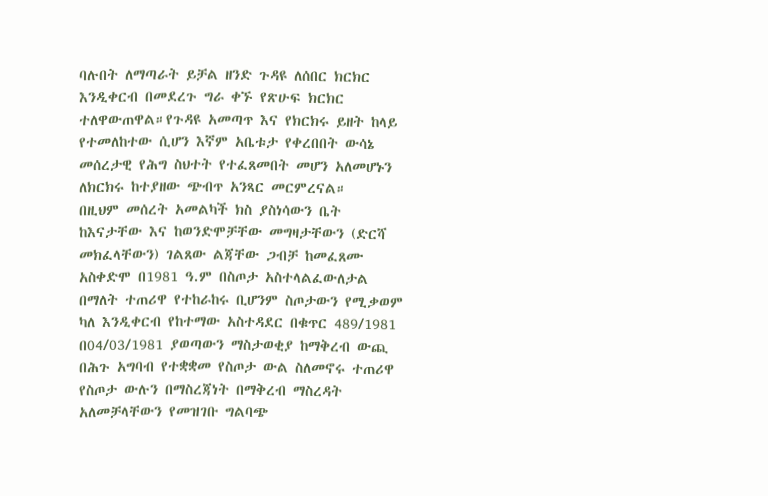ባሉበት ለማጣራት ይቻል ዘንድ ጉዳዩ ለሰበር ክርክር እንዲቀርብ በመደረጉ ግራ ቀኙ የጽሁፍ ክርክር ተለዋውጠዋል።የጉዳዩ አመጣጥ እና የክርክሩ ይዘት ከላይ የተመለከተው ሲሆን እኛም አቤቱታ የቀረበበት ውሳኔ መሰረታዊ የሕግ ስህተት የተፈጸመበት መሆን አለመሆኑን ለክርክሩ ከተያዘው ጭብጥ አንጻር መርምረናል።
በዚህም መሰረት አመልካች ክስ ያስነሳውን ቤት ከእናታቸው እና ከወንድሞቻቸው መግዛታቸውን (ድርሻ መክፈላቸውን) ገልጸው ልጃቸው ጋብቻ ከመፈጸሙ አስቀድሞ በ1981 ዓ.ም በስጦታ አስተላልፈውለታል በማለት ተጠሪዋ የተከራከሩ ቢሆንም ስጦታውን የሚቃወም ካለ እንዲቀርብ የከተማው አስተዳደር በቁጥር 489/1981 በ04/03/1981 ያወጣውን ማስታወቂያ ከማቅረብ ውጪ በሕጉ አግባብ የተቋቋመ የስጦታ ውል ስለመኖሩ ተጠሪዋ የስጦታ ውሉን በማስረጃነት በማቅረብ ማስረዳት አለመቻላቸውን የመዝገቡ ግልባጭ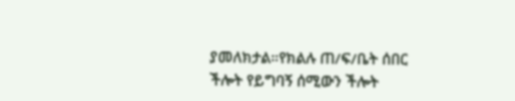ያመለክታል።የክልሉ ጠ/ፍ/ቤት ሰበር ችሎት የይግባኝ ሰሚውን ችሎት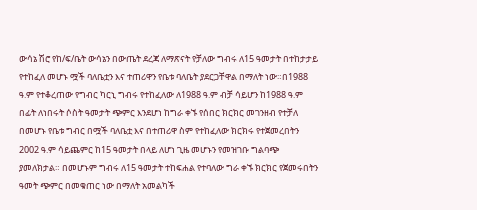ውሳኔ ሽሮ የከ/ፍ/ቤት ውሳኔን በውጤት ደረጃ ለማጽናት የቻለው ግብሩ ለ15 ዓመታት በተከታታይ የተከፈለ መሆኑ ሟች ባለቤቷን እና ተጠሪዋን የቤቱ ባለቤት ያደርጋቸዋል በማለት ነው።በ1988 ዓ.ም የተቆረጠው የግብር ካርኒ ግብሩ የተከፈለው ለ1988 ዓ.ም ብቻ ሳይሆን ከ1988 ዓ.ም በፊት ለነበሩት ሶስት ዓመታት ጭምር እንደሆነ ከግራ ቀኙ የሰበር ክርክር መገንዘብ የተቻለ በመሆኑ የቤቱ ግብር በሟች ባለቤቷ እና በተጠሪዋ ስም የተከፈለው ክርክሩ የተጀመረበትን 2002 ዓ.ም ሳይጨምር ከ15 ዓመታት በላይ ለሆነ ጊዜ መሆኑን የመዝገቡ ግልባጭ ያመለክታል። በመሆኑም ግብሩ ለ15 ዓመታት ተከፍሐል የተባለው ግራ ቀኙ ክርክር የጀመሩበትን ዓመት ጭምር በመቁጠር ነው በማለት አመልካች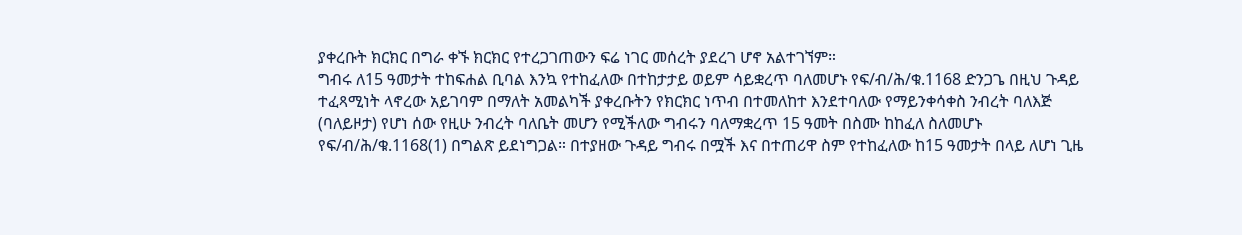ያቀረቡት ክርክር በግራ ቀኙ ክርክር የተረጋገጠውን ፍሬ ነገር መሰረት ያደረገ ሆኖ አልተገኘም።
ግብሩ ለ15 ዓመታት ተከፍሐል ቢባል እንኳ የተከፈለው በተከታታይ ወይም ሳይቋረጥ ባለመሆኑ የፍ/ብ/ሕ/ቁ.1168 ድንጋጌ በዚህ ጉዳይ ተፈጻሚነት ላኖረው አይገባም በማለት አመልካች ያቀረቡትን የክርክር ነጥብ በተመለከተ እንደተባለው የማይንቀሳቀስ ንብረት ባለእጅ (ባለይዞታ) የሆነ ሰው የዚሁ ንብረት ባለቤት መሆን የሚችለው ግብሩን ባለማቋረጥ 15 ዓመት በስሙ ከከፈለ ስለመሆኑ የፍ/ብ/ሕ/ቁ.1168(1) በግልጽ ይደነግጋል። በተያዘው ጉዳይ ግብሩ በሟች እና በተጠሪዋ ስም የተከፈለው ከ15 ዓመታት በላይ ለሆነ ጊዜ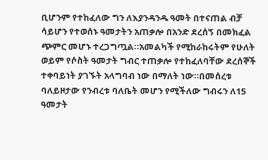ቢሆንም የተከፈለው ግን ለእያንዳንዱ ዓመት በተናጠል ብቻ ሳይሆን የተወሰኑ ዓመታትን አጠቃሎ በአንድ ደረሰኝ በመክፈል ጭምር መሆኑ ተረጋግጧል።አመልካች የሚከራከሩትም የሁለት ወይም የሶስት ዓመታት ግብር ተጠቃሎ የተከፈለባቸው ደረሰኞች ተቀባይነት ያገኙት አላግባብ ነው በማለት ነው።በመሰረቱ ባለይዞታው የንብረቱ ባለቤት መሆን የሚችለው ግብሩን ለ15 ዓመታት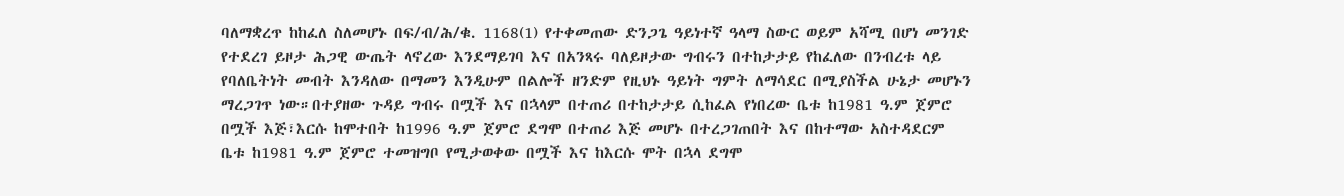ባለማቋረጥ ከከፈለ ስለመሆኑ በፍ/ብ/ሕ/ቁ. 1168(1) የተቀመጠው ድንጋጌ ዓይነተኛ ዓላማ ስውር ወይም አሻሚ በሆነ መንገድ የተደረገ ይዞታ ሕጋዊ ውጤት ላኖረው እንደማይገባ እና በአንጻሩ ባለይዞታው ግብሩን በተከታታይ የከፈለው በንብረቱ ላይ የባለቤትነት መብት እንዳለው በማመን እንዲሁም በልሎች ዘንድም የዚህኑ ዓይነት ግምት ለማሳደር በሚያስችል ሁኔታ መሆኑን ማረጋገጥ ነው።በተያዘው ጉዳይ ግብሩ በሟች እና በኋላም በተጠሪ በተከታታይ ሲከፈል የነበረው ቤቱ ከ1981 ዓ.ም ጀምሮ በሟች እጅ፣እርሱ ከሞተበት ከ1996 ዓ.ም ጀምሮ ደግሞ በተጠሪ እጅ መሆኑ በተረጋገጠበት እና በከተማው አስተዳደርም ቤቱ ከ1981 ዓ.ም ጀምሮ ተመዝግቦ የሚታወቀው በሟች እና ከእርሱ ሞት በኋላ ደግሞ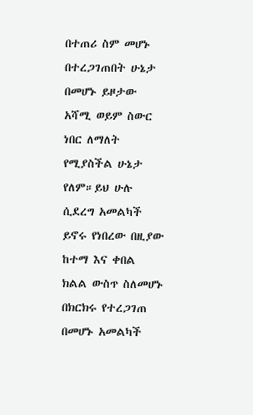በተጠሪ ስም መሆኑ በተረጋገጠበት ሁኔታ በመሆኑ ይዞታው አሻሚ ወይም ስውር ነበር ለማለት የሚያስችል ሁኔታ የለም።ይህ ሁሉ ሲደረግ አመልካች ይኖሩ የነበረው በዚያው ከተማ እና ቀበል ክልል ውስጥ ስለመሆኑ በክርክሩ የተረጋገጠ በመሆኑ አመልካች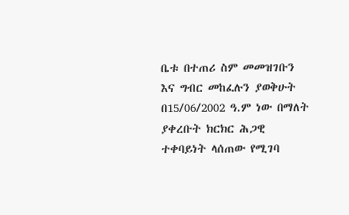ቤቱ በተጠሪ ስም መመዝገቡን እና ግብር መከፈሉን ያወቅሁት በ15/06/2002 ዓ.ም ነው በማለት ያቀረቡት ክርክር ሕጋዊ ተቀባይነት ላሰጠው የሚገባ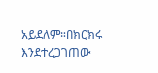አይደለም።በክርክሩ እንደተረጋገጠው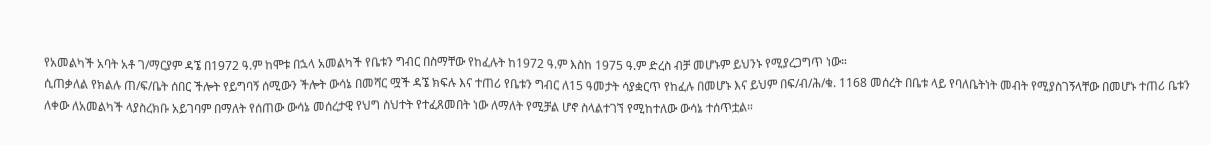የአመልካች አባት አቶ ገ/ማርያም ዳኜ በ1972 ዓ.ም ከሞቱ በኋላ አመልካች የቤቱን ግብር በስማቸው የከፈሉት ከ1972 ዓ.ም እስከ 1975 ዓ.ም ድረስ ብቻ መሆኑም ይህንኑ የሚያረጋግጥ ነው።
ሲጠቃለል የክልሉ ጠ/ፍ/ቤት ሰበር ችሎት የይግባኝ ሰሚውን ችሎት ውሳኔ በመሻር ሟች ዳኜ ክፍሉ እና ተጠሪ የቤቱን ግብር ለ15 ዓመታት ሳያቋርጥ የከፈሉ በመሆኑ እና ይህም በፍ/ብ/ሕ/ቁ. 1168 መሰረት በቤቱ ላይ የባለቤትነት መብት የሚያስገኝላቸው በመሆኑ ተጠሪ ቤቱን ለቀው ለአመልካች ላያስረክቡ አይገባም በማለት የሰጠው ውሳኔ መሰረታዊ የህግ ስህተት የተፈጸመበት ነው ለማለት የሚቻል ሆኖ ስላልተገኘ የሚከተለው ውሳኔ ተሰጥቷል።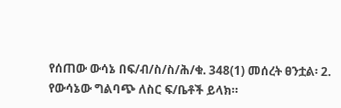የሰጠው ውሳኔ በፍ/ብ/ስ/ስ/ሕ/ቁ. 348(1) መሰረት ፀንቷል፡ 2. የውሳኔው ግልባጭ ለስር ፍ/ቤቶች ይላክ።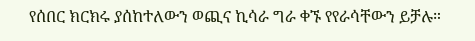የሰበር ክርክሩ ያሰከተለውን ወጪና ኪሳራ ግራ ቀኙ የየራሳቸውን ይቻሉ።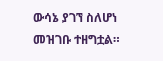ውሳኔ ያገኘ ስለሆነ መዝገቡ ተዘግቷል።